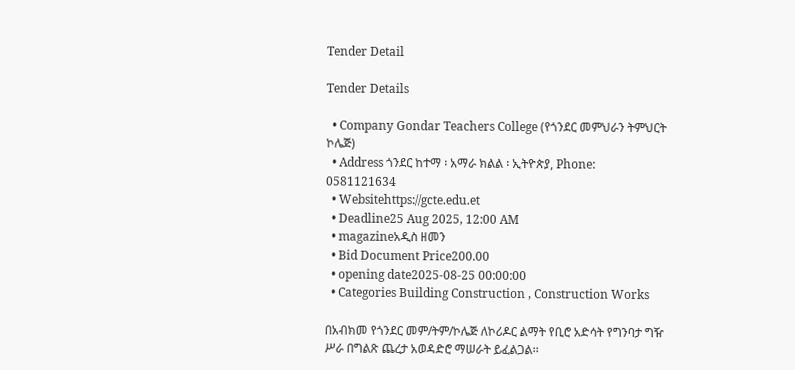Tender Detail

Tender Details

  • Company Gondar Teachers College (የጎንደር መምህራን ትምህርት ኮሌጅ)
  • Address ጎንደር ከተማ ፡ አማራ ክልል ፡ ኢትዮጵያ, Phone: 0581121634
  • Websitehttps://gcte.edu.et
  • Deadline25 Aug 2025, 12:00 AM
  • magazineአዲስ ዘመን
  • Bid Document Price200.00
  • opening date2025-08-25 00:00:00
  • Categories Building Construction , Construction Works

በአብክመ የጎንደር መም/ትም/ኮሌጅ ለኮሪዶር ልማት የቢሮ አድሳት የግንባታ ግዥ ሥራ በግልጽ ጨረታ አወዳድሮ ማሠራት ይፈልጋል፡፡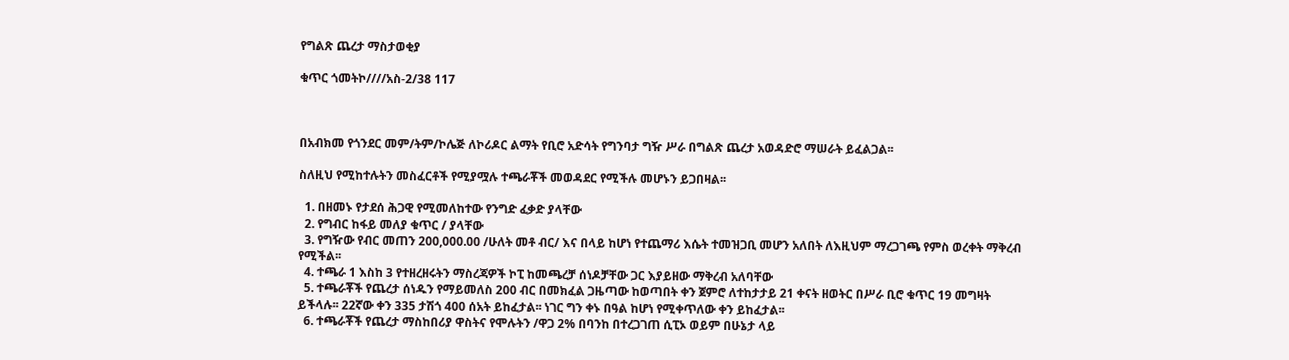የግልጽ ጨረታ ማስታወቂያ

ቁጥር ጎመትኮ////አስ-2/38 117



በአብክመ የጎንደር መም/ትም/ኮሌጅ ለኮሪዶር ልማት የቢሮ አድሳት የግንባታ ግዥ ሥራ በግልጽ ጨረታ አወዳድሮ ማሠራት ይፈልጋል፡፡

ስለዚህ የሚከተሉትን መስፈርቶች የሚያሟሉ ተጫራቾች መወዳደር የሚችሉ መሆኑን ይጋበዛል፡፡

  1. በዘመኑ የታደሰ ሕጋዊ የሚመለከተው የንግድ ፈቃድ ያላቸው
  2. የግብር ከፋይ መለያ ቁጥር / ያላቸው
  3. የግዥው የብር መጠን 200,000.00 /ሁለት መቶ ብር/ እና በላይ ከሆነ የተጨማሪ እሴት ተመዝጋቢ መሆን አለበት ለእዚህም ማረጋገጫ የምስ ወረቀት ማቅረብ የሚችል፡፡
  4. ተጫራ 1 እስከ 3 የተዘረዘሩትን ማስረጃዎች ኮፒ ከመጫረቻ ሰነዶቻቸው ጋር እያይዘው ማቅረብ አለባቸው
  5. ተጫራቾች የጨረታ ሰነዱን የማይመለስ 200 ብር በመክፈል ጋዜጣው ከወጣበት ቀን ጀምሮ ለተከታታይ 21 ቀናት ዘወትር በሥራ ቢሮ ቁጥር 19 መግዛት ይችላሉ፡፡ 22ኛው ቀን 335 ታሽጎ 400 ሰአት ይከፈታል፡፡ ነገር ግን ቀኑ በዓል ከሆነ የሚቀጥለው ቀን ይከፈታል፡፡
  6. ተጫራቾች የጨረታ ማስከበሪያ ዋስትና የሞሉትን /ዋጋ 2% በባንከ በተረጋገጠ ሲፒኦ ወይም በሁኔታ ላይ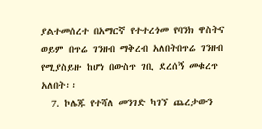ያልተመሰረተ በአማርኛ የተተረጎመ የባንክ ዋስትና ወይም በጥሬ ገንዘብ ማቅረብ አለበትበጥሬ ገንዘብ የሚያስይዙ ከሆነ በውስጥ ገቢ ደረሰኝ መቁረጥ አለበት፡፡
  7. ኮሌጁ የተሻለ መንገድ ካገኘ ጨረታውን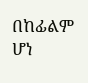በከፊልም ሆነ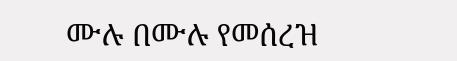ሙሉ በሙሉ የመሰረዝ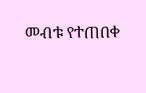መብቱ የተጠበቀ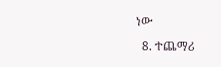ነው
  8. ተጨማሪ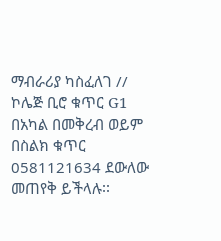ማብራሪያ ካስፈለገ // ኮሌጅ ቢሮ ቁጥር G1 በአካል በመቅረብ ወይም በስልክ ቁጥር 0581121634 ደውለው መጠየቅ ይችላሉ፡፡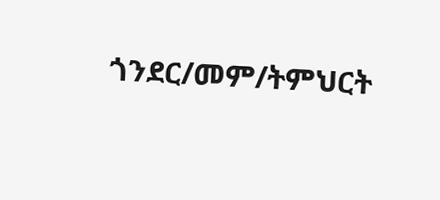ጎንደር/መም/ትምህርት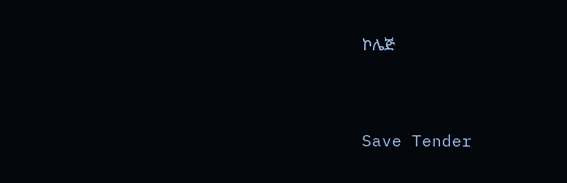ኮሌጅ



Save Tender